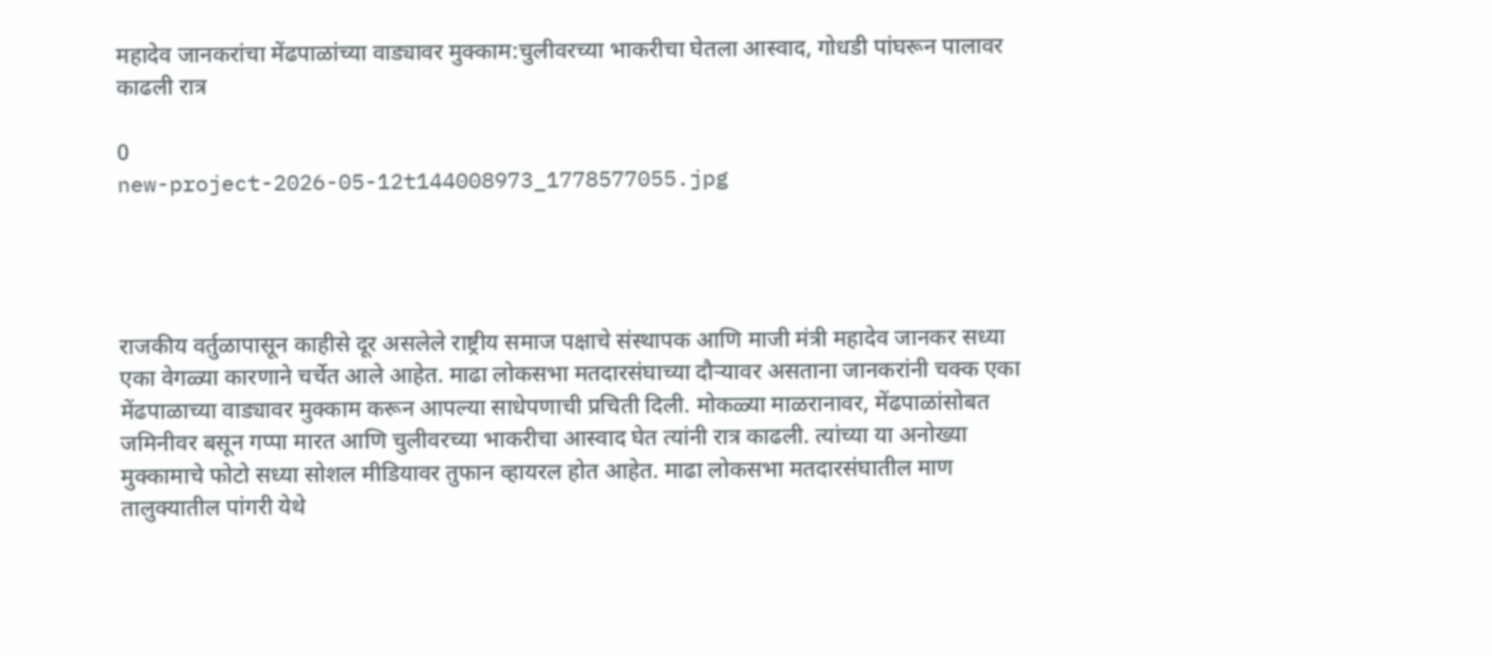महादेव जानकरांचा मेंढपाळांच्या वाड्यावर मुक्काम:चुलीवरच्या भाकरीचा घेतला आस्वाद, गोधडी पांघरून पालावर काढली रात्र

0
new-project-2026-05-12t144008973_1778577055.jpg




राजकीय वर्तुळापासून काहीसे दूर असलेले राष्ट्रीय समाज पक्षाचे संस्थापक आणि माजी मंत्री महादेव जानकर सध्या एका वेगळ्या कारणाने चर्चेत आले आहेत. माढा लोकसभा मतदारसंघाच्या दौऱ्यावर असताना जानकरांनी चक्क एका मेंढपाळाच्या वाड्यावर मुक्काम करून आपल्या साधेपणाची प्रचिती दिली. मोकळ्या माळरानावर, मेंढपाळांसोबत जमिनीवर बसून गप्पा मारत आणि चुलीवरच्या भाकरीचा आस्वाद घेत त्यांनी रात्र काढली. त्यांच्या या अनोख्या मुक्कामाचे फोटो सध्या सोशल मीडियावर तुफान व्हायरल होत आहेत. माढा लोकसभा मतदारसंघातील माण तालुक्यातील पांगरी येथे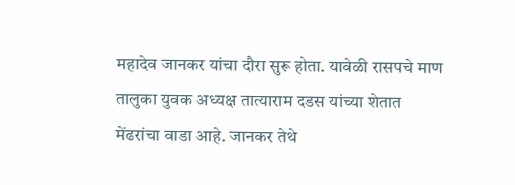महादेव जानकर यांचा दौरा सुरू होता. यावेळी रासपचे माण तालुका युवक अध्यक्ष तात्याराम दडस यांच्या शेतात मेंढरांचा वाडा आहे. जानकर तेथे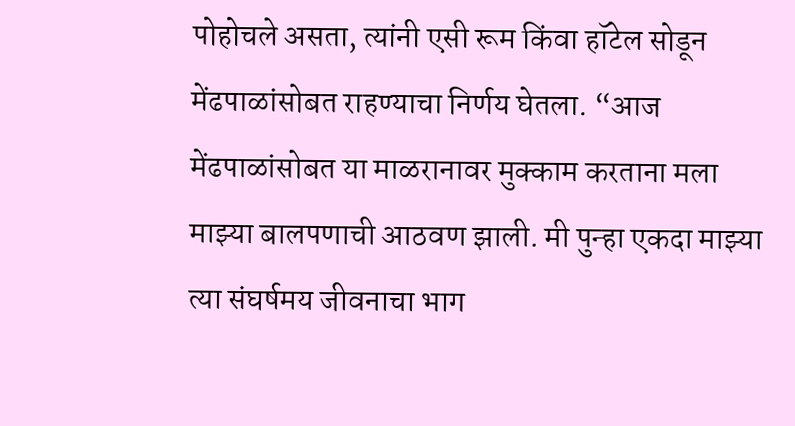पोहोचले असता, त्यांनी एसी रूम किंवा हॉटेल सोडून मेंढपाळांसोबत राहण्याचा निर्णय घेतला. “आज मेंढपाळांसोबत या माळरानावर मुक्काम करताना मला माझ्या बालपणाची आठवण झाली. मी पुन्हा एकदा माझ्या त्या संघर्षमय जीवनाचा भाग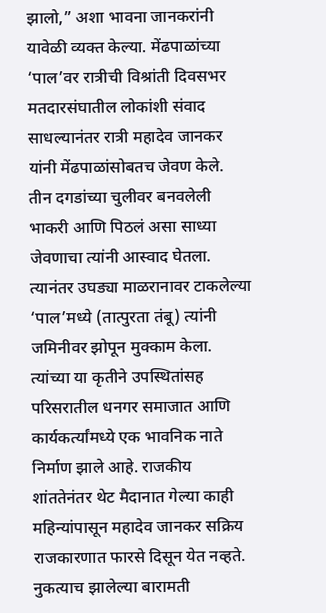झालो,” अशा भावना जानकरांनी यावेळी व्यक्त केल्या. मेंढपाळांच्या ‘पाल’वर रात्रीची विश्रांती दिवसभर मतदारसंघातील लोकांशी संवाद साधल्यानंतर रात्री महादेव जानकर यांनी मेंढपाळांसोबतच जेवण केले. तीन दगडांच्या चुलीवर बनवलेली भाकरी आणि पिठलं असा साध्या जेवणाचा त्यांनी आस्वाद घेतला. त्यानंतर उघड्या माळरानावर टाकलेल्या ‘पाल’मध्ये (तात्पुरता तंबू) त्यांनी जमिनीवर झोपून मुक्काम केला. त्यांच्या या कृतीने उपस्थितांसह परिसरातील धनगर समाजात आणि कार्यकर्त्यांमध्ये एक भावनिक नाते निर्माण झाले आहे. राजकीय शांततेनंतर थेट मैदानात गेल्या काही महिन्यांपासून महादेव जानकर सक्रिय राजकारणात फारसे दिसून येत नव्हते. नुकत्याच झालेल्या बारामती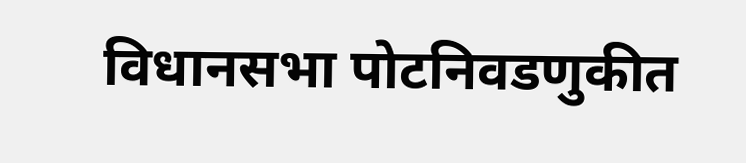विधानसभा पोटनिवडणुकीत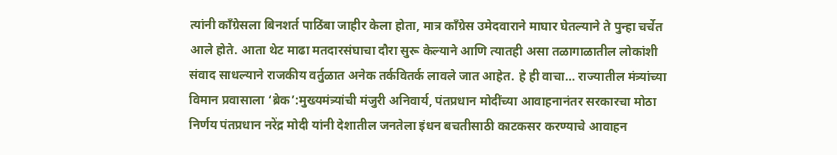त्यांनी काँग्रेसला बिनशर्त पाठिंबा जाहीर केला होता, मात्र काँग्रेस उमेदवाराने माघार घेतल्याने ते पुन्हा चर्चेत आले होते. आता थेट माढा मतदारसंघाचा दौरा सुरू केल्याने आणि त्यातही असा तळागाळातील लोकांशी संवाद साधल्याने राजकीय वर्तुळात अनेक तर्कवितर्क लावले जात आहेत. हे ही वाचा… राज्यातील मंत्र्यांच्या विमान प्रवासाला ‘ब्रेक’:मुख्यमंत्र्यांची मंजुरी अनिवार्य, पंतप्रधान मोदींच्या आवाहनानंतर सरकारचा मोठा निर्णय पंतप्रधान नरेंद्र मोदी यांनी देशातील जनतेला इंधन बचतीसाठी काटकसर करण्याचे आवाहन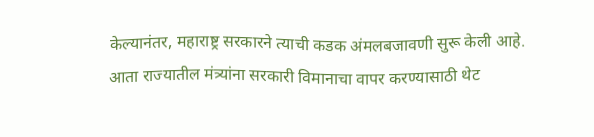केल्यानंतर, महाराष्ट्र सरकारने त्याची कडक अंमलबजावणी सुरू केली आहे. आता राज्यातील मंत्र्यांना सरकारी विमानाचा वापर करण्यासाठी थेट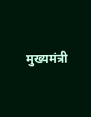मुख्यमंत्री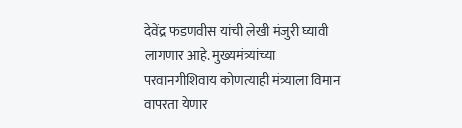देवेंद्र फडणवीस यांची लेखी मंजुरी घ्यावी लागणार आहे. मुख्यमंत्र्यांच्या परवानगीशिवाय कोणत्याही मंत्र्याला विमान वापरता येणार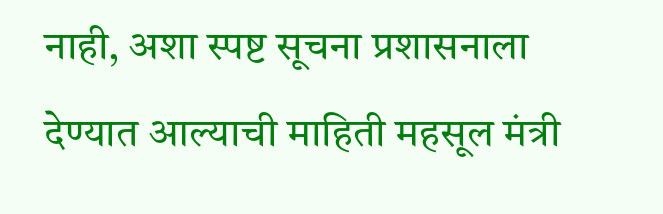नाही, अशा स्पष्ट सूचना प्रशासनाला देण्यात आल्याची माहिती महसूल मंत्री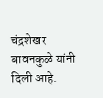चंद्रशेखर बावनकुळे यांनी दिली आहे.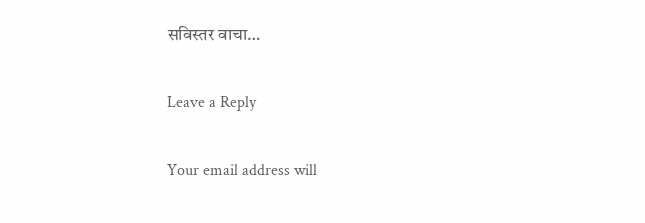सविस्तर वाचा…

Leave a Reply

Your email address will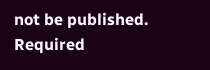not be published. Required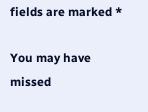fields are marked *

You may have missed